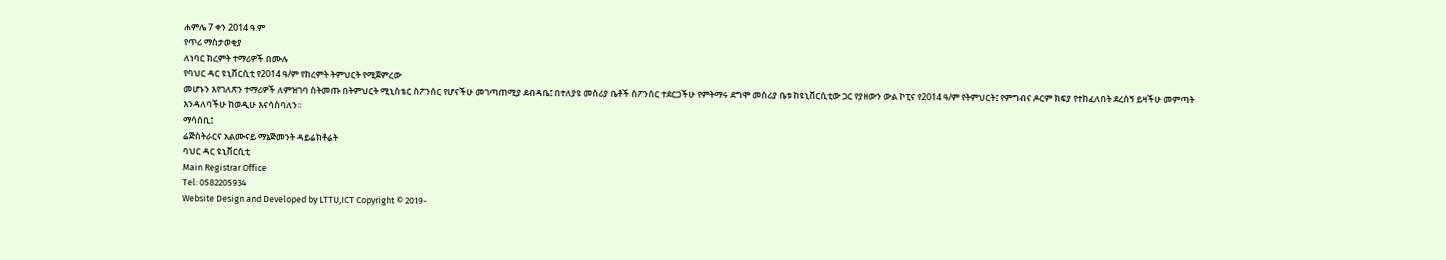ሐምሌ 7 ቀን 2014 ዓ.ም
የጥሪ ማስታወቂያ
ለነባር ክረምት ተማሪዎች በሙሉ
የባህር ዳር ዩኒቨርሲቲ የ2014 ዓ/ም የክረምት ትምህርት የሚጀምረው
መሆኑን እየገለጽን ተማሪዎች ለምዝገባ ስትመጡ በትምህርት ሚኒስቴር ስፖንሰር የሆናችሁ መገጣጠሚያ ደብዳቤ፤ በተለያዩ መስሪያ ቤቶች ስፖንሰር ተደርጋችሁ የምትማሩ ደግሞ መስሪያ ቤቱ ከዩኒቨርሲቲው ጋር የያዘውን ውል ኮፒና የ2014 ዓ/ም የትምህርት፤ የምግብና ዶርም ክፍያ የተከፈለበት ደረሰኝ ይዛችሁ መምጣት እንዳለባችሁ ከወዲሁ እናሳስባለን፡፡
ማሳሰቢ፤
ሬጅስትራርና አልሙናይ ማኔጅመንት ዳይሬክቶሬት
ባህር ዳር ዩኒቨርሲቲ
Main Registrar Office
Tel: 0582205934
Website Design and Developed by LTTU,ICT Copyright © 2019-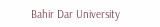Bahir Dar University